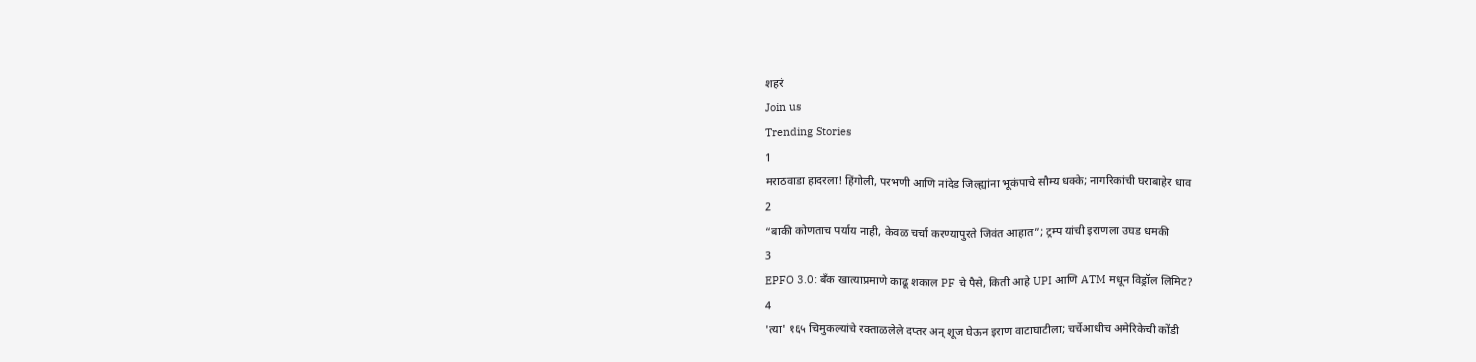शहरं
Join us
Trending Stories
1
मराठवाडा हादरला! हिंगोली, परभणी आणि नांदेड जिल्ह्यांना भूकंपाचे सौम्य धक्के; नागरिकांची घराबाहेर धाव
2
“बाकी कोणताच पर्याय नाही, केवळ चर्चा करण्यापुरते जिवंत आहात”; ट्रम्प यांची इराणला उघड धमकी
3
EPFO 3.0: बँक खात्याप्रमाणे काढू शकाल PF चे पैसे, किती आहे UPI आणि ATM मधून विड्रॉल लिमिट?
4
'त्या' १६५ चिमुकल्यांचे रक्ताळलेले दप्तर अन् शूज घेऊन इराण वाटाघाटीला; चर्चेआधीच अमेरिकेची कोंडी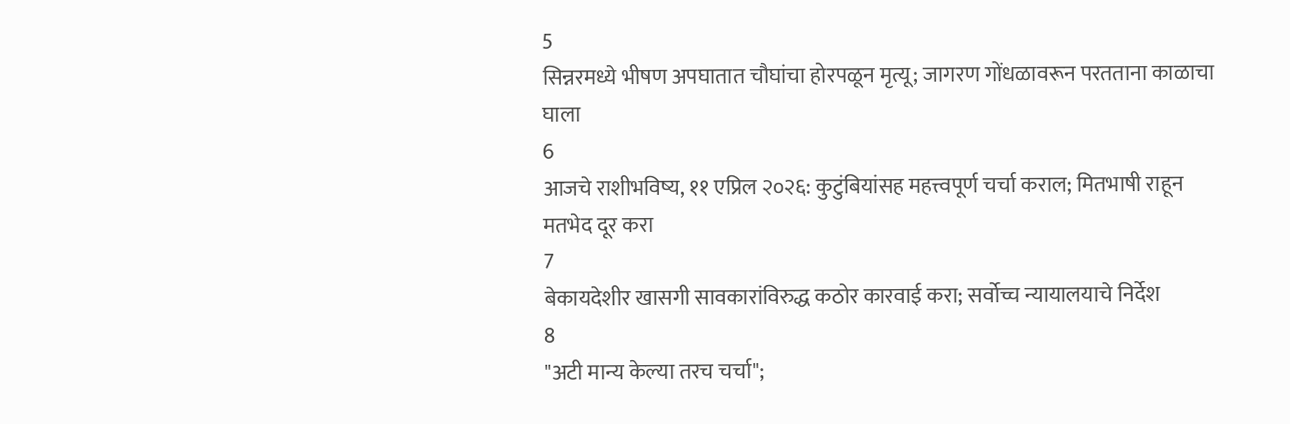5
सिन्नरमध्ये भीषण अपघातात चौघांचा होरपळून मृत्यू; जागरण गोंधळावरून परतताना काळाचा घाला
6
आजचे राशीभविष्य, ११ एप्रिल २०२६: कुटुंबियांसह महत्त्वपूर्ण चर्चा कराल; मितभाषी राहून मतभेद दूर करा
7
बेकायदेशीर खासगी सावकारांविरुद्ध कठोर कारवाई करा; सर्वोच्च न्यायालयाचे निर्देश
8
"अटी मान्य केल्या तरच चर्चा";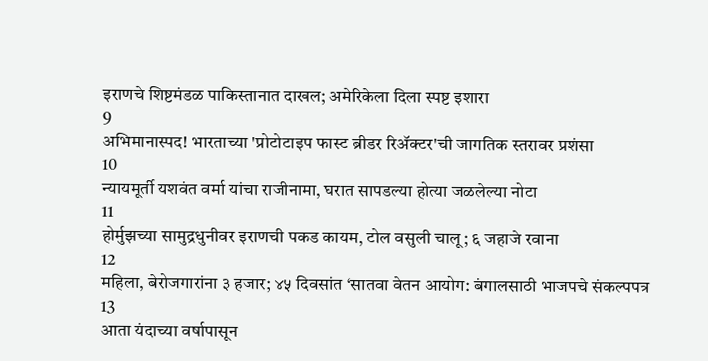इराणचे शिष्टमंडळ पाकिस्तानात दाखल; अमेरिकेला दिला स्पष्ट इशारा
9
अभिमानास्पद! भारताच्या 'प्रोटोटाइप फास्ट ब्रीडर रिॲक्टर'ची जागतिक स्तरावर प्रशंसा
10
न्यायमूर्ती यशवंत वर्मा यांचा राजीनामा, घरात सापडल्या होत्या जळलेल्या नोटा
11
होर्मुझच्या सामुद्रधुनीवर इराणची पकड कायम, टोल वसुली चालू; ६ जहाजे रवाना
12
महिला, बेरोजगारांना ३ हजार; ४५ दिवसांत ‘सातवा वेतन आयोग: बंगालसाठी भाजपचे संकल्पपत्र
13
आता यंदाच्या वर्षापासून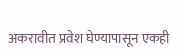अकरावीत प्रवेश घेण्यापासून एकही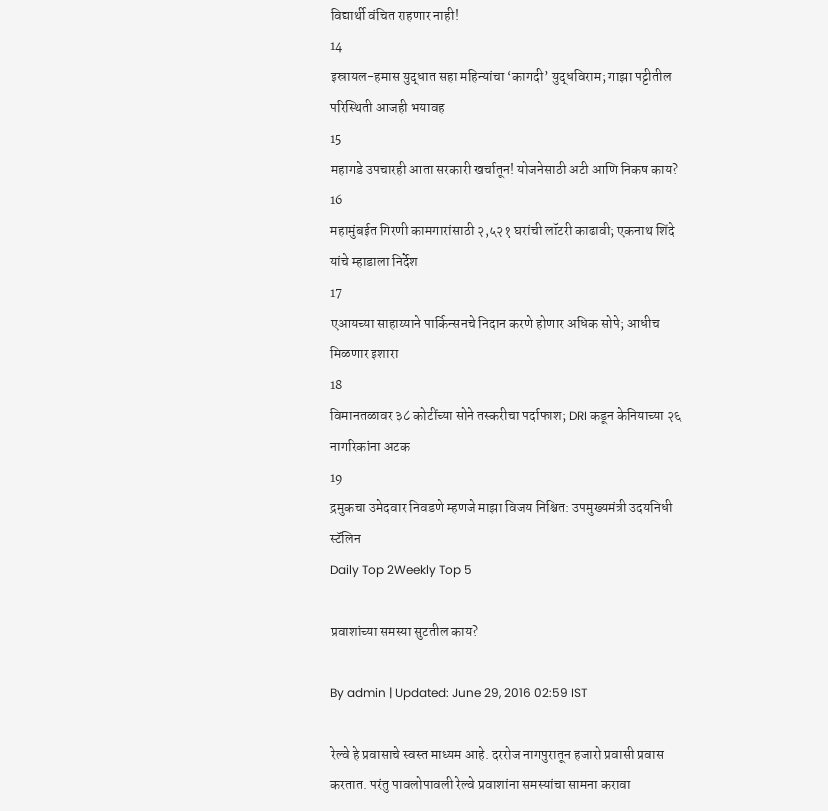विद्यार्थी वंचित राहणार नाही!
14
इस्रायल-हमास युद्धात सहा महिन्यांचा ‘कागदी’ युद्धविराम; गाझा पट्टीतील परिस्थिती आजही भयावह
15
महागडे उपचारही आता सरकारी खर्चातून! योजनेसाठी अटी आणि निकष काय?
16
महामुंबईत गिरणी कामगारांसाठी २,५२१ घरांची लॉटरी काढावी; एकनाथ शिंदे यांचे म्हाडाला निर्देश
17
एआयच्या साहाय्याने पार्किन्सनचे निदान करणे होणार अधिक सोपे; आधीच मिळणार इशारा
18
विमानतळावर ३८ कोटींच्या सोने तस्करीचा पर्दाफाश; DRI कडून केनियाच्या २६ नागरिकांना अटक
19
द्रमुकचा उमेदवार निवडणे म्हणजे माझा विजय निश्चित: उपमुख्यमंत्री उदयनिधी स्टॅलिन
Daily Top 2Weekly Top 5

प्रवाशांच्या समस्या सुटतील काय?

By admin | Updated: June 29, 2016 02:59 IST

रेल्वे हे प्रवासाचे स्वस्त माध्यम आहे. दररोज नागपुरातून हजारो प्रवासी प्रवास करतात. परंतु पावलोपावली रेल्वे प्रवाशांना समस्यांचा सामना करावा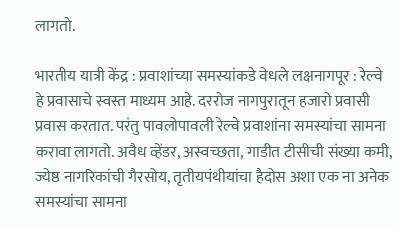लागतो.

भारतीय यात्री केंद्र : प्रवाशांच्या समस्यांकडे वेधले लक्षनागपूर : रेल्वे हे प्रवासाचे स्वस्त माध्यम आहे. दररोज नागपुरातून हजारो प्रवासी प्रवास करतात. परंतु पावलोपावली रेल्वे प्रवाशांना समस्यांचा सामना करावा लागतो. अवैध व्हेंडर, अस्वच्छता, गाडीत टीसीची संख्या कमी, ज्येष्ठ नागरिकांची गैरसोय, तृतीयपंथीयांचा हैदोस अशा एक ना अनेक समस्यांचा सामना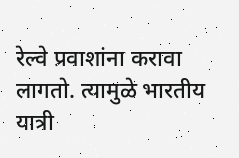रेल्वे प्रवाशांना करावा लागतो. त्यामुळे भारतीय यात्री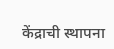केंद्राची स्थापना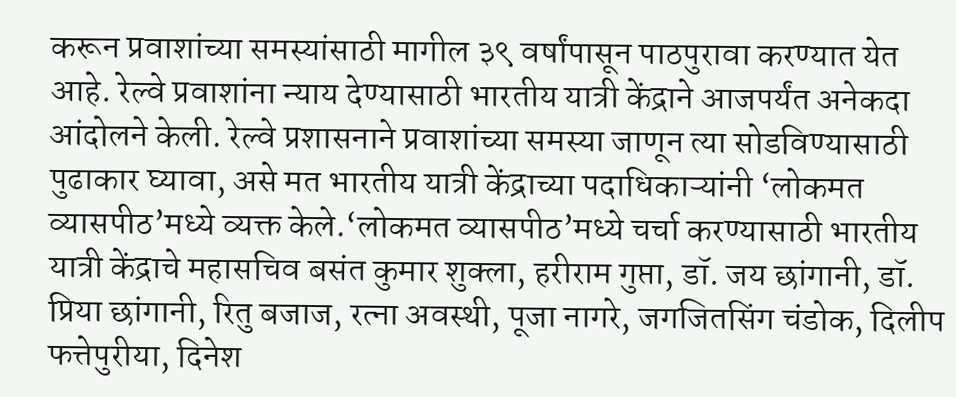करून प्रवाशांच्या समस्यांसाठी मागील ३९ वर्षांपासून पाठपुरावा करण्यात येत आहे. रेल्वे प्रवाशांना न्याय देण्यासाठी भारतीय यात्री केंद्राने आजपर्यंत अनेकदा आंदोलने केली. रेल्वे प्रशासनाने प्रवाशांच्या समस्या जाणून त्या सोडविण्यासाठी पुढाकार घ्यावा, असे मत भारतीय यात्री केंद्राच्या पदाधिकाऱ्यांनी ‘लोकमत व्यासपीठ’मध्ये व्यक्त केले.‘लोकमत व्यासपीठ’मध्ये चर्चा करण्यासाठी भारतीय यात्री केंद्राचे महासचिव बसंत कुमार शुक्ला, हरीराम गुप्ता, डॉ. जय छांगानी, डॉ. प्रिया छांगानी, रितु बजाज, रत्ना अवस्थी, पूजा नागरे, जगजितसिंग चंडोक, दिलीप फत्तेपुरीया, दिनेश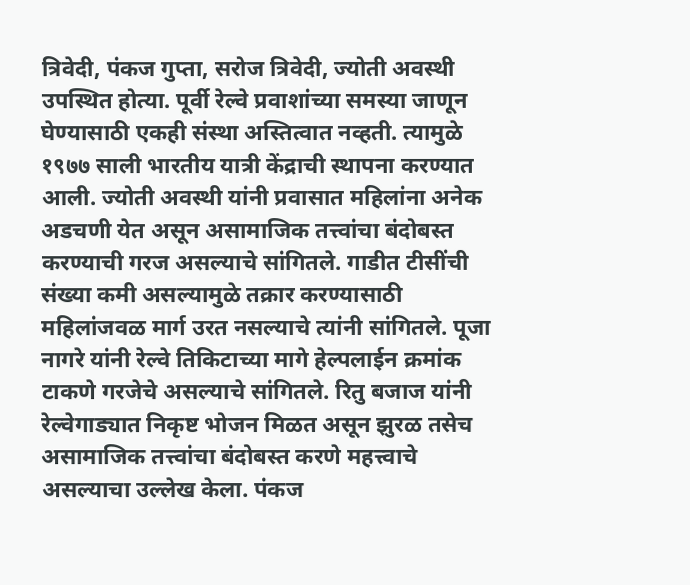त्रिवेदी, पंकज गुप्ता, सरोज त्रिवेदी, ज्योती अवस्थी उपस्थित होत्या. पूर्वी रेल्वे प्रवाशांच्या समस्या जाणून घेण्यासाठी एकही संस्था अस्तित्वात नव्हती. त्यामुळे १९७७ साली भारतीय यात्री केंद्राची स्थापना करण्यात आली. ज्योती अवस्थी यांनी प्रवासात महिलांना अनेक अडचणी येत असून असामाजिक तत्त्वांचा बंदोबस्त करण्याची गरज असल्याचे सांगितले. गाडीत टीसींची संख्या कमी असल्यामुळे तक्रार करण्यासाठी महिलांजवळ मार्ग उरत नसल्याचे त्यांनी सांगितले. पूजा नागरे यांनी रेल्वे तिकिटाच्या मागे हेल्पलाईन क्रमांक टाकणे गरजेचे असल्याचे सांगितले. रितु बजाज यांनी रेल्वेगाड्यात निकृष्ट भोजन मिळत असून झुरळ तसेच असामाजिक तत्त्वांचा बंदोबस्त करणे महत्त्वाचे असल्याचा उल्लेख केला. पंकज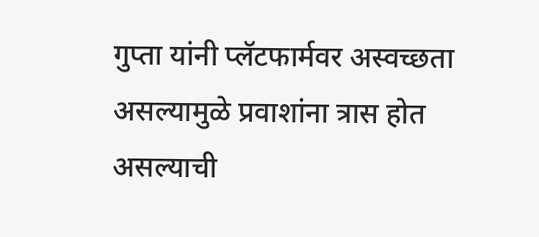गुप्ता यांनी प्लॅटफार्मवर अस्वच्छता असल्यामुळे प्रवाशांना त्रास होत असल्याची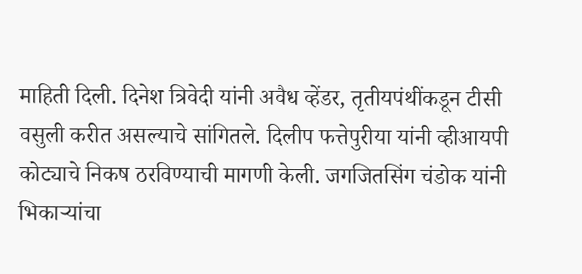माहिती दिली. दिनेश त्रिवेदी यांनी अवैध व्हेंडर, तृतीयपंथींकडून टीसी वसुली करीत असल्याचे सांगितले. दिलीप फत्तेपुरीया यांनी व्हीआयपी कोट्याचे निकष ठरविण्याची मागणी केली. जगजितसिंग चंडोक यांनी भिकाऱ्यांचा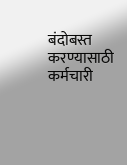बंदोबस्त करण्यासाठी कर्मचारी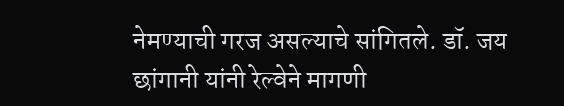नेमण्याची गरज असल्याचे सांगितले. डॉ. जय छांगानी यांनी रेल्वेने मागणी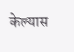केल्यास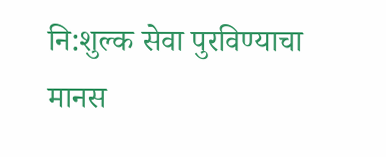नि:शुल्क सेवा पुरविण्याचा मानस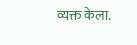व्यक्त केला.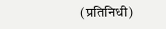(प्रतिनिधी)